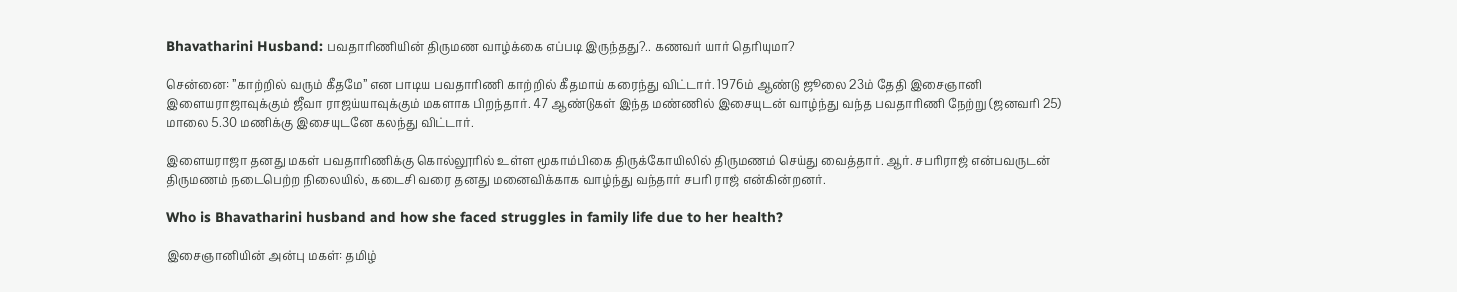Bhavatharini Husband: பவதாரிணியின் திருமண வாழ்க்கை எப்படி இருந்தது?.. கணவர் யார் தெரியுமா?

சென்னை: ”காற்றில் வரும் கீதமே” என பாடிய பவதாரிணி காற்றில் கீதமாய் கரைந்து விட்டார். 1976ம் ஆண்டு ஜூலை 23ம் தேதி இசைஞானி இளையராஜாவுக்கும் ஜீவா ராஜய்யாவுக்கும் மகளாக பிறந்தார். 47 ஆண்டுகள் இந்த மண்ணில் இசையுடன் வாழ்ந்து வந்த பவதாரிணி நேற்று (ஜனவரி 25) மாலை 5.30 மணிக்கு இசையுடனே கலந்து விட்டார்.

இளையராஜா தனது மகள் பவதாரிணிக்கு கொல்லூரில் உள்ள மூகாம்பிகை திருக்கோயிலில் திருமணம் செய்து வைத்தார். ஆர். சபரிராஜ் என்பவருடன் திருமணம் நடைபெற்ற நிலையில், கடைசி வரை தனது மனைவிக்காக வாழ்ந்து வந்தார் சபரி ராஜ் என்கின்றனர்.

Who is Bhavatharini husband and how she faced struggles in family life due to her health?

இசைஞானியின் அன்பு மகள்: தமிழ்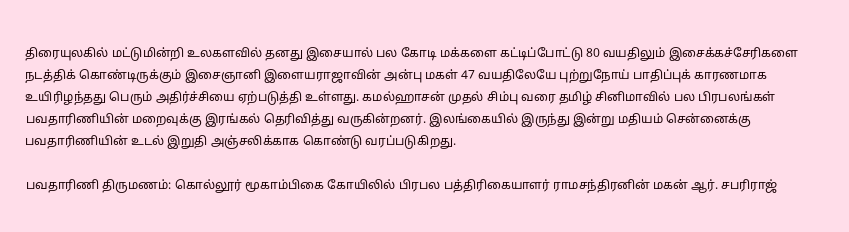திரையுலகில் மட்டுமின்றி உலகளவில் தனது இசையால் பல கோடி மக்களை கட்டிப்போட்டு 80 வயதிலும் இசைக்கச்சேரிகளை நடத்திக் கொண்டிருக்கும் இசைஞானி இளையராஜாவின் அன்பு மகள் 47 வயதிலேயே புற்றுநோய் பாதிப்புக் காரணமாக உயிரிழந்தது பெரும் அதிர்ச்சியை ஏற்படுத்தி உள்ளது. கமல்ஹாசன் முதல் சிம்பு வரை தமிழ் சினிமாவில் பல பிரபலங்கள் பவதாரிணியின் மறைவுக்கு இரங்கல் தெரிவித்து வருகின்றனர். இலங்கையில் இருந்து இன்று மதியம் சென்னைக்கு பவதாரிணியின் உடல் இறுதி அஞ்சலிக்காக கொண்டு வரப்படுகிறது.

பவதாரிணி திருமணம்: கொல்லூர் மூகாம்பிகை கோயிலில் பிரபல பத்திரிகையாளர் ராமசந்திரனின் மகன் ஆர். சபரிராஜ்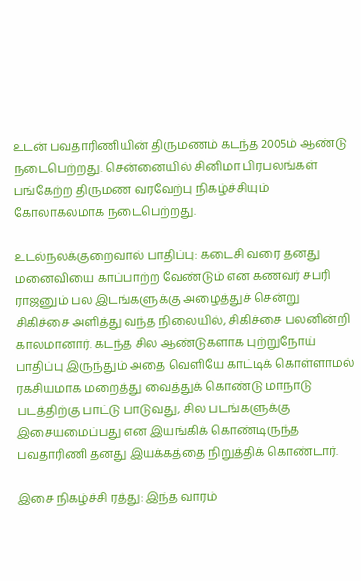உடன் பவதாரிணியின் திருமணம் கடந்த 2005ம் ஆண்டு நடைபெற்றது. சென்னையில் சினிமா பிரபலங்கள் பங்கேற்ற திருமண வரவேற்பு நிகழ்ச்சியும் கோலாகலமாக நடைபெற்றது.

உடல்நலக்குறைவால் பாதிப்பு: கடைசி வரை தனது மனைவியை காப்பாற்ற வேண்டும் என கணவர் சபரி ராஜனும் பல இடங்களுக்கு அழைத்துச் சென்று சிகிச்சை அளித்து வந்த நிலையில், சிகிச்சை பலனின்றி காலமானார். கடந்த சில ஆண்டுகளாக புற்றுநோய் பாதிப்பு இருந்தும் அதை வெளியே காட்டிக் கொள்ளாமல் ரகசியமாக மறைத்து வைத்துக் கொண்டு மாநாடு படத்திற்கு பாட்டு பாடுவது, சில படங்களுக்கு இசையமைப்பது என இயங்கிக் கொண்டிருந்த பவதாரிணி தனது இயக்கத்தை நிறுத்திக் கொண்டார்.

இசை நிகழ்ச்சி ரத்து: இந்த வாரம்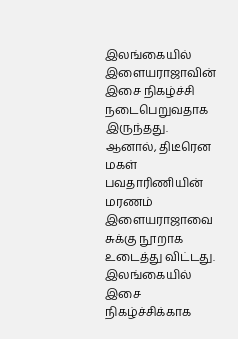இலங்கையில் இளையராஜாவின் இசை நிகழ்ச்சி நடைபெறுவதாக இருந்தது. ஆனால், திடீரென மகள் பவதாரிணியின் மரணம் இளையராஜாவை சுக்கு நூறாக உடைத்து விட்டது. இலங்கையில் இசை நிகழ்ச்சிக்காக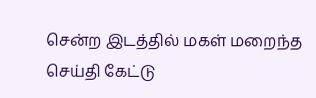சென்ற இடத்தில் மகள் மறைந்த செய்தி கேட்டு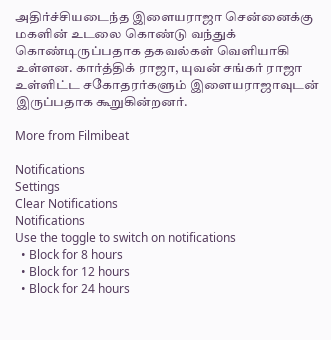அதிர்ச்சியடைந்த இளையராஜா சென்னைக்கு மகளின் உடலை கொண்டு வந்துக் கொண்டிருப்பதாக தகவல்கள் வெளியாகி உள்ளன. கார்த்திக் ராஜா, யுவன் சங்கர் ராஜா உள்ளிட்ட சகோதரர்களும் இளையராஜாவுடன் இருப்பதாக கூறுகின்றனர்.

More from Filmibeat

Notifications
Settings
Clear Notifications
Notifications
Use the toggle to switch on notifications
  • Block for 8 hours
  • Block for 12 hours
  • Block for 24 hours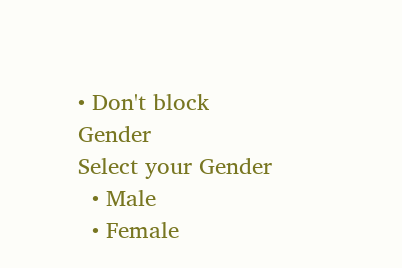• Don't block
Gender
Select your Gender
  • Male
  • Female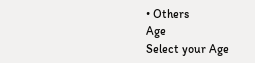• Others
Age
Select your Age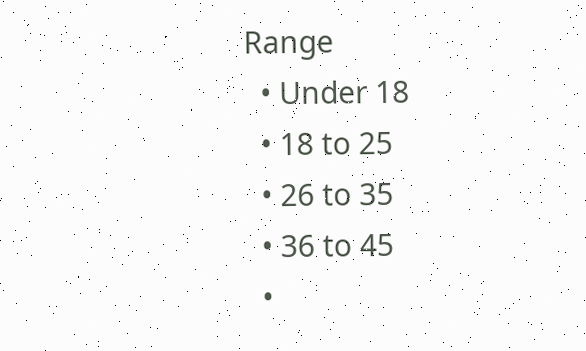Range
  • Under 18
  • 18 to 25
  • 26 to 35
  • 36 to 45
  •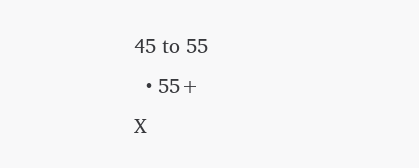45 to 55
  • 55+
X